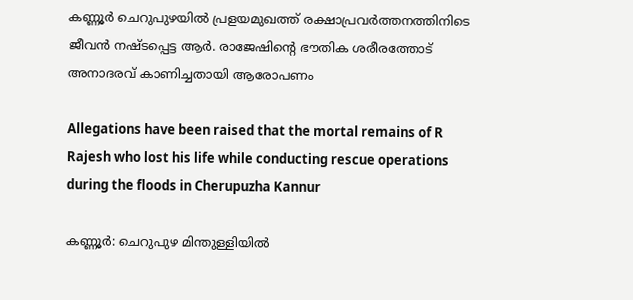കണ്ണൂർ ചെറുപുഴയിൽ പ്രളയമുഖത്ത് രക്ഷാപ്രവർത്തനത്തിനിടെ ജീവൻ നഷ്ടപ്പെട്ട ആർ. രാജേഷിൻ്റെ ഭൗതിക ശരീരത്തോട് അനാദരവ് കാണിച്ചതായി ആരോപണം

Allegations have been raised that the mortal remains of R Rajesh who lost his life while conducting rescue operations during the floods in Cherupuzha Kannur

കണ്ണൂർ: ചെറുപുഴ മിന്തുള്ളിയിൽ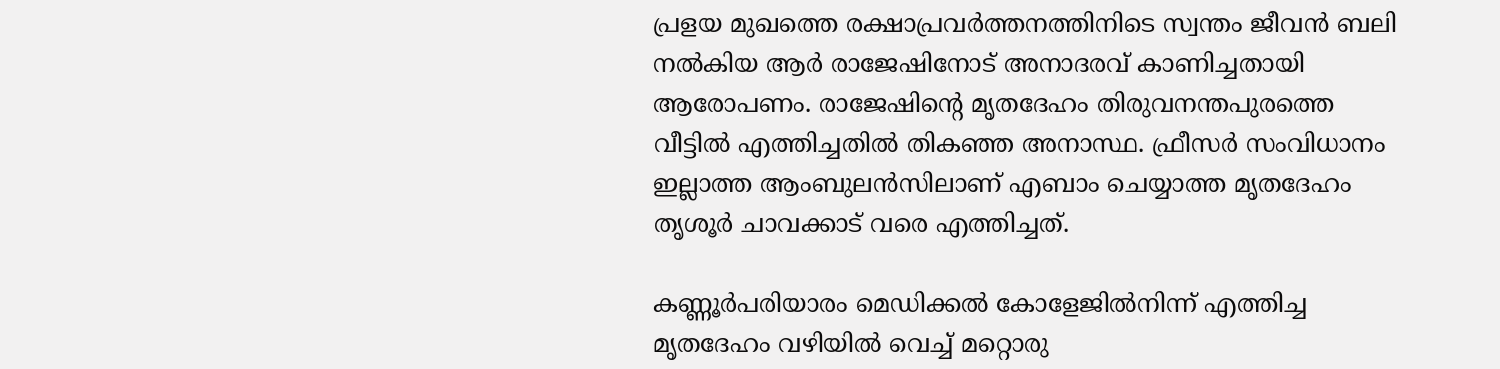പ്രളയ മുഖത്തെ രക്ഷാപ്രവർത്തനത്തിനിടെ സ്വന്തം ജീവൻ ബലി നൽകിയ ആർ രാജേഷിനോട് അനാദരവ് കാണിച്ചതായി ആരോപണം. രാജേഷിന്റെ മൃതദേഹം തിരുവനന്തപുരത്തെ വീട്ടിൽ എത്തിച്ചതിൽ തികഞ്ഞ അനാസ്ഥ. ഫ്രീസർ സംവിധാനം ഇല്ലാത്ത ആംബുലൻസിലാണ് എബാം ചെയ്യാത്ത മൃതദേഹം തൃശൂർ ചാവക്കാട് വരെ എത്തിച്ചത്.

കണ്ണൂർപരിയാരം മെഡിക്കൽ കോളേജിൽനിന്ന് എത്തിച്ച മൃതദേഹം വഴിയിൽ വെച്ച് മറ്റൊരു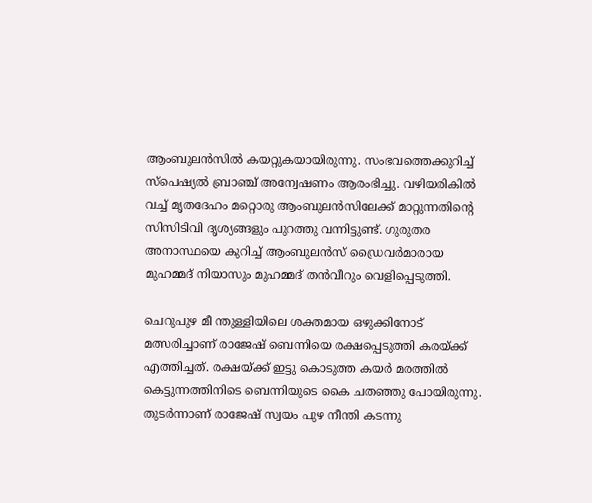ആംബുലൻസിൽ കയറ്റുകയായിരുന്നു. സംഭവത്തെക്കുറിച്ച് സ്പെഷ്യൽ ബ്രാഞ്ച് അന്വേഷണം ആരംഭിച്ചു. വഴിയരികിൽ വച്ച് മൃതദേഹം മറ്റൊരു ആംബുലൻസിലേക്ക് മാറ്റുന്നതിന്റെ സിസിടിവി ദൃശ്യങ്ങളും പുറത്തു വന്നിട്ടുണ്ട്. ഗുരുതര അനാസ്ഥയെ കുറിച്ച് ആംബുലൻസ് ഡ്രൈവർമാരായ മുഹമ്മദ് നിയാസും മുഹമ്മദ് തൻവീറും വെളിപ്പെടുത്തി.

ചെറുപുഴ മീ ന്തുള്ളിയിലെ ശക്തമായ ഒഴുക്കിനോട്‌ മത്സരിച്ചാണ് രാജേഷ് ബെന്നിയെ രക്ഷപ്പെടുത്തി കരയ്ക്ക് എത്തിച്ചത്. രക്ഷയ്ക്ക് ഇട്ടു കൊടുത്ത കയർ മരത്തിൽ കെട്ടുന്നത്തിനിടെ ബെന്നിയുടെ കൈ ചതഞ്ഞു പോയിരുന്നു. തുടർന്നാണ് രാജേഷ് സ്വയം പുഴ നീന്തി കടന്നു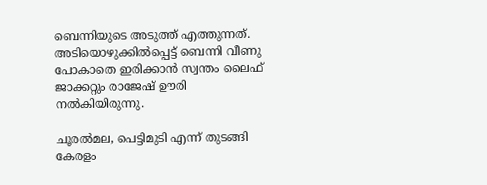ബെന്നിയുടെ അടുത്ത് എത്തുന്നത്. അടിയൊഴുക്കിൽപ്പെട്ട് ബെന്നി വീണു പോകാതെ ഇരിക്കാൻ സ്വന്തം ലൈഫ് ജാക്കറ്റും രാജേഷ് ഊരി നൽകിയിരുന്നു.

ചൂരൽമല, പെട്ടിമുടി എന്ന് തുടങ്ങി കേരളം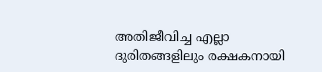അതിജീവിച്ച എല്ലാ ദുരിതങ്ങളിലും രക്ഷകനായി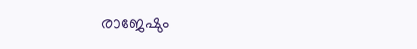രാജേഷും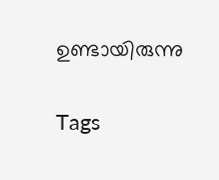ഉണ്ടായിരുന്നു

Tags